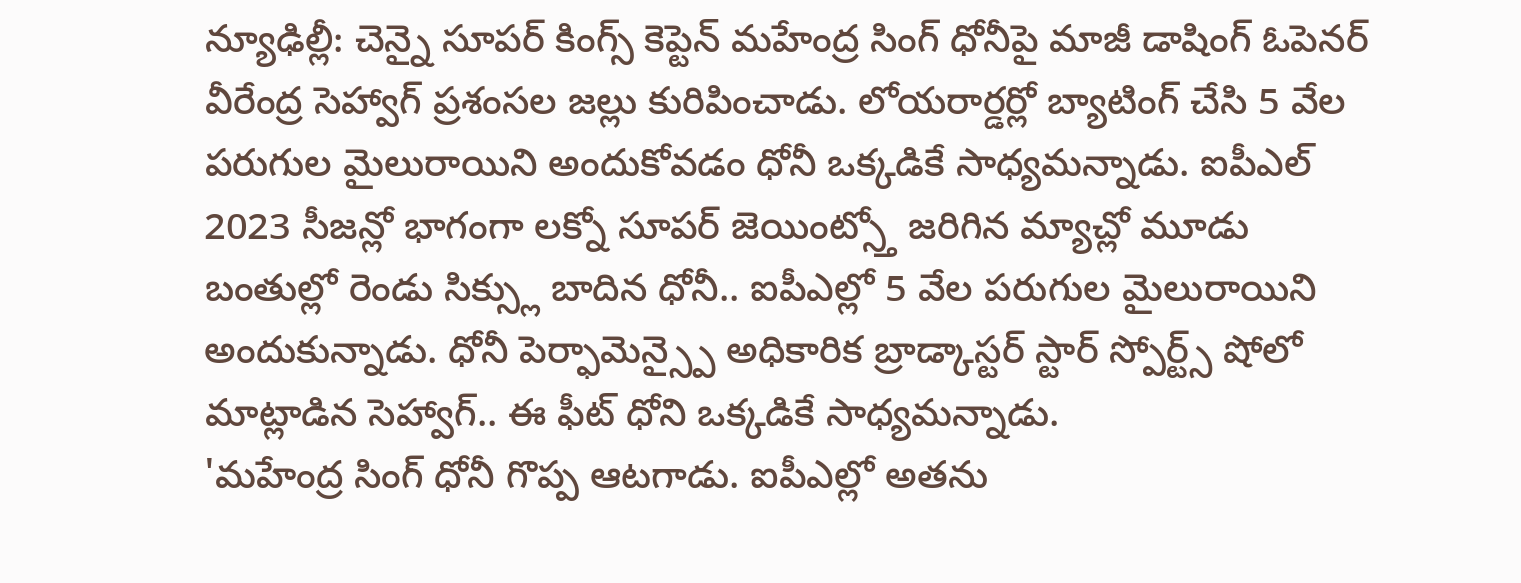న్యూఢిల్లీ: చెన్నై సూపర్ కింగ్స్ కెప్టెన్ మహేంద్ర సింగ్ ధోనీపై మాజీ డాషింగ్ ఓపెనర్ వీరేంద్ర సెహ్వాగ్ ప్రశంసల జల్లు కురిపించాడు. లోయరార్డర్లో బ్యాటింగ్ చేసి 5 వేల పరుగుల మైలురాయిని అందుకోవడం ధోనీ ఒక్కడికే సాధ్యమన్నాడు. ఐపీఎల్ 2023 సీజన్లో భాగంగా లక్నో సూపర్ జెయింట్స్తో జరిగిన మ్యాచ్లో మూడు బంతుల్లో రెండు సిక్స్లు బాదిన ధోనీ.. ఐపీఎల్లో 5 వేల పరుగుల మైలురాయిని అందుకున్నాడు. ధోనీ పెర్ఫామెన్స్పై అధికారిక బ్రాడ్కాస్టర్ స్టార్ స్పోర్ట్స్ షోలో మాట్లాడిన సెహ్వాగ్.. ఈ ఫీట్ ధోని ఒక్కడికే సాధ్యమన్నాడు.
'మహేంద్ర సింగ్ ధోనీ గొప్ప ఆటగాడు. ఐపీఎల్లో అతను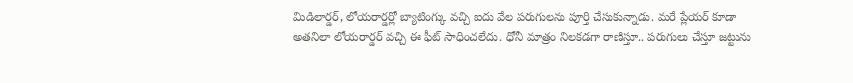మిడిలార్డర్, లోయరార్డర్లో బ్యాటింగ్కు వచ్చి ఐదు వేల పరుగులను పూర్తి చేసుకున్నాడు. మరే ప్లేయర్ కూడా అతనిలా లోయరార్డర్ వచ్చి ఈ ఫీట్ సాధించలేదు. ధోనీ మాత్రం నిలకడగా రాణిస్తూ.. పరుగులు చేస్తూ జట్టును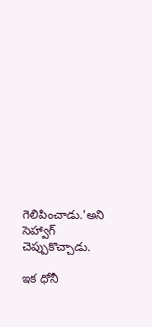గెలిపించాడు.'అని సెహ్వాగ్ చెప్పుకొచ్చాడు.

ఇక ధోనీ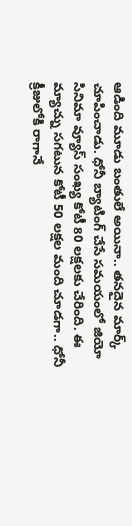ఆడింది మూడు బంతులే అయినా.. తనదైన మార్క్ చూపించాడు. ధోనీ బ్యాటింగ్ చేసే సమయంలో జియో సినిమా వ్యూస్ సంఖ్య కోటీ 80 లక్షలకు చేరింది. ఈ మ్యాచ్ను సగటున కోటీ 50 లక్షల మంది చూడగా.. ధోనీ క్రీజులోకి రాగానే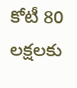కోటీ 80 లక్షలకు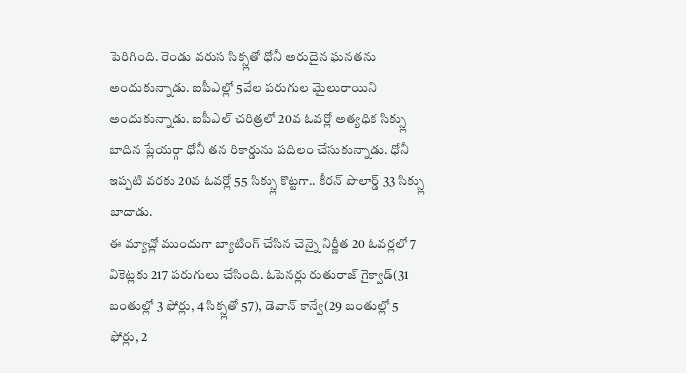పెరిగింది. రెండు వరుస సిక్స్లతో ధోనీ అరుదైన ఘనతను అందుకున్నాడు. ఐపీఎల్లో 5వేల పరుగుల మైలురాయిని అందుకున్నాడు. ఐపీఎల్ చరిత్రలో 20వ ఓవర్లో అత్యధిక సిక్స్లు బాదిన ప్లేయర్గా ధోనీ తన రికార్డును పదిలం చేసుకున్నాడు. ధోనీ ఇప్పటి వరకు 20వ ఓవర్లో 55 సిక్స్లు కొట్టగా.. కీరన్ పొలార్డ్ 33 సిక్స్లు బాదాడు.
ఈ మ్యాచ్లో ముందుగా బ్యాటింగ్ చేసిన చెన్నై నిర్ణీత 20 ఓవర్లలో 7 వికెట్లకు 217 పరుగులు చేసింది. ఓపెనర్లు రుతురాజ్ గైక్వాడ్(31 బంతుల్లో 3 ఫోర్లు, 4 సిక్స్లతో 57), డెవాన్ కాన్వే(29 బంతుల్లో 5 ఫోర్లు, 2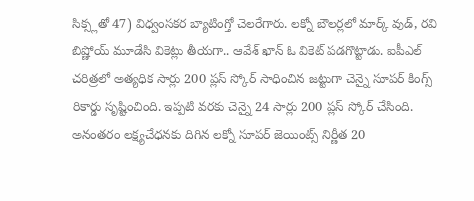సిక్స్లతో 47) విధ్వంసకర బ్యాటింగ్తో చెలరేగారు. లక్నో బౌలర్లలో మార్క్ వుడ్, రవి బిష్ణోయ్ మూడేసి వికెట్లు తీయగా.. ఆవేశ్ ఖాన్ ఓ వికెట్ పడగొట్టాడు. ఐపీఎల్ చరిత్రలో అత్యధిక సార్లు 200 ప్లస్ స్కోర్ సాధించిన జట్టుగా చెన్నై సూపర్ కింగ్స్ రికార్డు సృష్టించింది. ఇప్పటి వరకు చెన్నై 24 సార్లు 200 ప్లస్ స్కోర్ చేసింది.
అనంతరం లక్ష్యచేధనకు దిగిన లక్నో సూపర్ జెయింట్స్ నిర్ణీత 20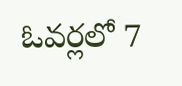ఓవర్లలో 7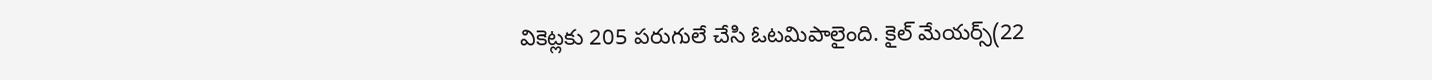వికెట్లకు 205 పరుగులే చేసి ఓటమిపాలైంది. కైల్ మేయర్స్(22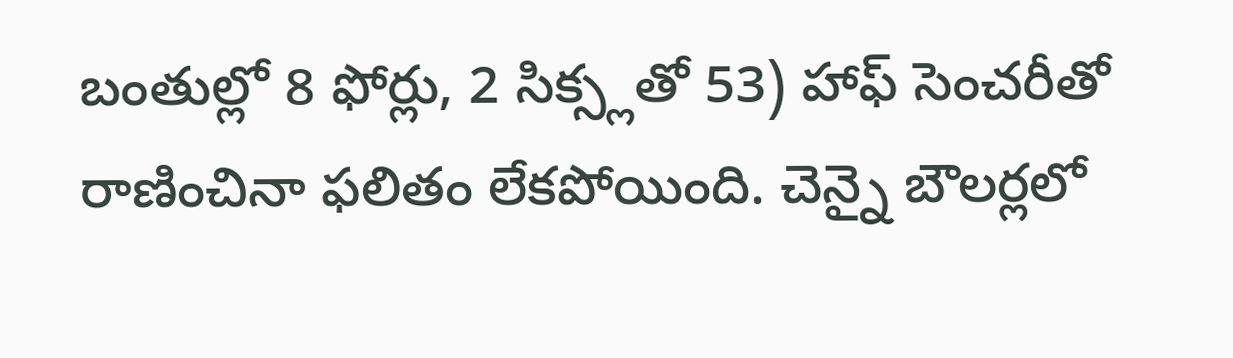బంతుల్లో 8 ఫోర్లు, 2 సిక్స్లతో 53) హాఫ్ సెంచరీతో రాణించినా ఫలితం లేకపోయింది. చెన్నై బౌలర్లలో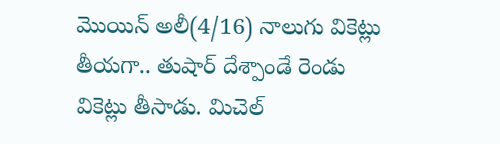మొయిన్ అలీ(4/16) నాలుగు వికెట్లు తీయగా.. తుషార్ దేశ్పాండే రెండు వికెట్లు తీసాడు. మిచెల్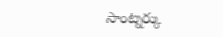సాంట్నర్కు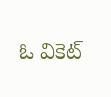ఓ వికెట్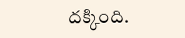దక్కింది.